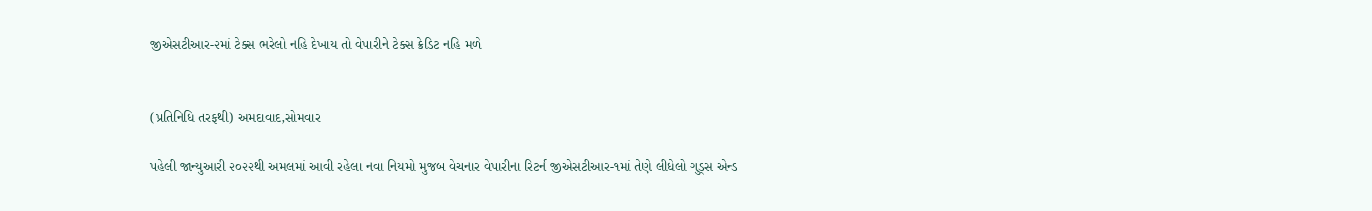જીએસટીઆર-૨માં ટેક્સ ભરેલો નહિ દેખાય તો વેપારીને ટેક્સ ક્રેડિટ નહિ મળે


(પ્રતિનિધિ તરફથી) અમદાવાદ,સોમવાર

પહેલી જાન્યુઆરી ૨૦૨૨થી અમલમાં આવી રહેલા નવા નિયમો મુજબ વેચનાર વેપારીના રિટર્ન જીએસટીઆર-૧માં તેણે લીધેલો ગુડ્સ એન્ડ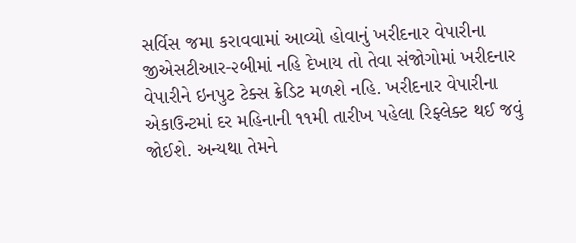સર્વિસ જમા કરાવવામાં આવ્યો હોવાનું ખરીદનાર વેપારીના જીએસટીઆર-૨બીમાં નહિ દેખાય તો તેવા સંજોગોમાં ખરીદનાર વેપારીને ઇનપુટ ટેક્સ ક્રેડિટ મળશે નહિ. ખરીદનાર વેપારીના એકાઉન્ટમાં દર મહિનાની ૧૧મી તારીખ પહેલા રિફ્લેક્ટ થઈ જવું જોઈશે. અન્યથા તેમને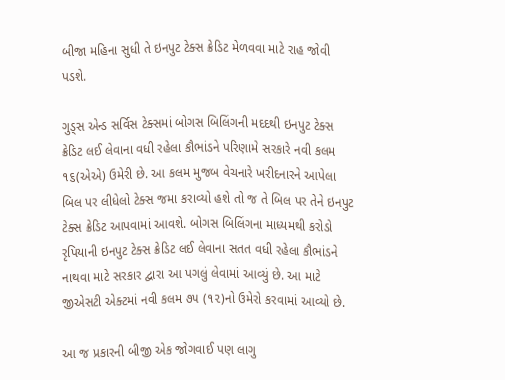બીજા મહિના સુધી તે ઇનપુટ ટેક્સ ક્રેડિટ મેળવવા માટે રાહ જોવી પડશે.

ગુડ્સ એન્ડ સર્વિસ ટેક્સમાં બોગસ બિલિંગની મદદથી ઇનપુટ ટેક્સ ક્રેડિટ લઈ લેવાના વધી રહેલા કૌભાંડને પરિણામે સરકારે નવી કલમ ૧૬(એએ) ઉમેરી છે. આ કલમ મુજબ વેચનારે ખરીદનારને આપેલા બિલ પર લીધેલો ટેક્સ જમા કરાવ્યો હશે તો જ તે બિલ પર તેને ઇનપુટ ટેક્સ ક્રેડિટ આપવામાં આવશે. બોગસ બિલિંગના માધ્યમથી કરોડો રૃપિયાની ઇનપુટ ટેક્સ ક્રેડિટ લઈ લેવાના સતત વધી રહેલા કૌભાંડને નાથવા માટે સરકાર દ્વારા આ પગલું લેવામાં આવ્યું છે. આ માટે જીએસટી એક્ટમાં નવી કલમ ૭૫ (૧૨)નો ઉમેરો કરવામાં આવ્યો છે.

આ જ પ્રકારની બીજી એક જોગવાઈ પણ લાગુ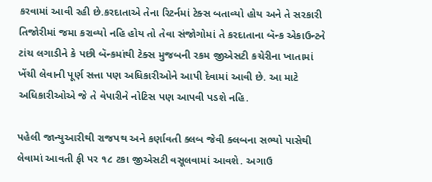કરવામાં આવી રહી છે.કરદાતાએ તેના રિટર્નમાં ટેક્સ બતાવ્યો હોય અને તે સરકારી તિજોરીમાં જમા કરાવ્યો નહિ હોય તો તેવા સંજોગોમાં તે કરદાતાના બૅન્ક એકાઉન્ટને ટાંચ લગાડીને કે પછી બૅન્કમાંથી ટેક્સ મુજબની રકમ જીએસટી કચેરીના ખાતામાં ખેંચી લેવાની પૂર્ણ સત્તા પણ અધિકારીઓને આપી દેવામાં આવી છે. આ માટે અધિકારીઓએ જે તે વેપારીને નોટિસ પણ આપવી પડશે નહિ.

પહેલી જાન્યુઆરીથી રાજપથ અને કર્ણાવતી ક્લબ જેવી ક્લબના સભ્યો પાસેથી લેવામાં આવતી ફી પર ૧૮ ટકા જીએસટી વસૂલવામાં આવશે. અગાઉ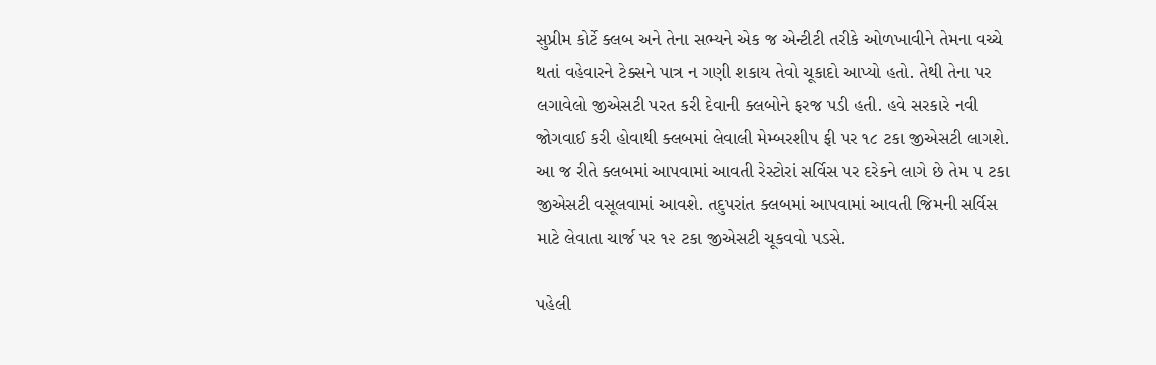સુપ્રીમ કોર્ટે ક્લબ અને તેના સભ્યને એક જ એન્ટીટી તરીકે ઓળખાવીને તેમના વચ્ચે થતાં વહેવારને ટેક્સને પાત્ર ન ગણી શકાય તેવો ચૂકાદો આપ્યો હતો. તેથી તેના પર લગાવેલો જીએસટી પરત કરી દેવાની ક્લબોને ફરજ પડી હતી. હવે સરકારે નવી જોગવાઈ કરી હોવાથી ક્લબમાં લેવાલી મેમ્બરશીપ ફી પર ૧૮ ટકા જીએસટી લાગશે. આ જ રીતે ક્લબમાં આપવામાં આવતી રેસ્ટોરાં સર્વિસ પર દરેકને લાગે છે તેમ ૫ ટકા જીએસટી વસૂલવામાં આવશે. તદુપરાંત ક્લબમાં આપવામાં આવતી જિમની સર્વિસ માટે લેવાતા ચાર્જ પર ૧૨ ટકા જીએસટી ચૂકવવો પડસે.

પહેલી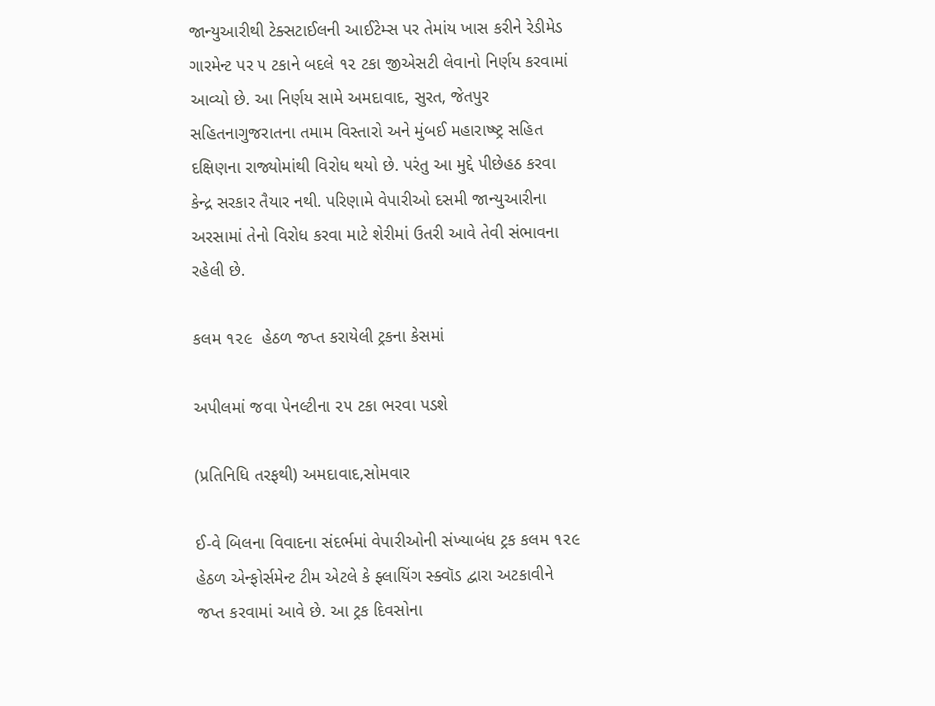જાન્યુઆરીથી ટેક્સટાઈલની આઈટેમ્સ પર તેમાંય ખાસ કરીને રેડીમેડ ગારમેન્ટ પર ૫ ટકાને બદલે ૧૨ ટકા જીએસટી લેવાનો નિર્ણય કરવામાં આવ્યો છે. આ નિર્ણય સામે અમદાવાદ, સુરત, જેતપુર સહિતનાગુજરાતના તમામ વિસ્તારો અને મુંબઈ મહારાષ્ષ્ટ્ર સહિત દક્ષિણના રાજ્યોમાંથી વિરોધ થયો છે. પરંતુ આ મુદ્દે પીછેહઠ કરવા કેન્દ્ર સરકાર તૈયાર નથી. પરિણામે વેપારીઓ દસમી જાન્યુઆરીના અરસામાં તેનો વિરોધ કરવા માટે શેરીમાં ઉતરી આવે તેવી સંભાવના રહેલી છે.

કલમ ૧૨૯  હેઠળ જપ્ત કરાયેલી ટ્રકના કેસમાં

અપીલમાં જવા પેનલ્ટીના ૨૫ ટકા ભરવા પડશે

(પ્રતિનિધિ તરફથી) અમદાવાદ,સોમવાર

ઈ-વે બિલના વિવાદના સંદર્ભમાં વેપારીઓની સંખ્યાબંધ ટ્રક કલમ ૧૨૯ હેઠળ એન્ફોર્સમેન્ટ ટીમ એટલે કે ફ્લાયિંગ સ્ક્વૉડ દ્વારા અટકાવીને જપ્ત કરવામાં આવે છે. આ ટ્રક દિવસોના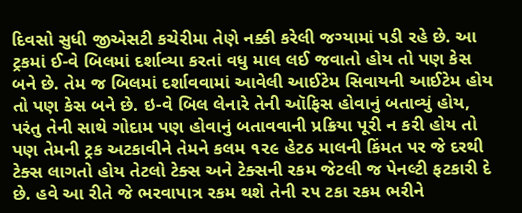દિવસો સુધી જીએસટી કચેરીમા તેણે નક્કી કરેલી જગ્યામાં પડી રહે છે. આ ટ્રકમાં ઈ-વે બિલમાં દર્શાવ્યા કરતાં વધુ માલ લઈ જવાતો હોય તો પણ કેસ બને છે. તેમ જ બિલમાં દર્શાવવામાં આવેલી આઈટેમ સિવાયની આઈટેમ હોય તો પણ કેસ બને છે. ઇ-વે બિલ લેનારે તેની ઑફિસ હોવાનું બતાવ્યું હોય, પરંતુ તેની સાથે ગોદામ પણ હોવાનું બતાવવાની પ્રક્રિયા પૂરી ન કરી હોય તો પણ તેમની ટ્રક અટકાવીને તેમને કલમ ૧૨૯ હેટઠ માલની કિંમત પર જે દરથી ટેક્સ લાગતો હોય તેટલો ટેક્સ અને ટેક્સની રકમ જેટલી જ પેનલ્ટી ફટકારી દે છે. હવે આ રીતે જે ભરવાપાત્ર રકમ થશે તેની ૨૫ ટકા રકમ ભરીને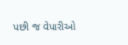પછી જ વેપારીઓ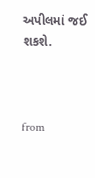અપીલમાં જઈ શકશે.



from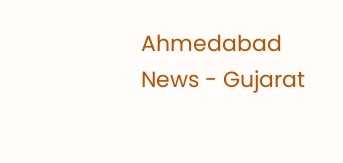Ahmedabad News - Gujarat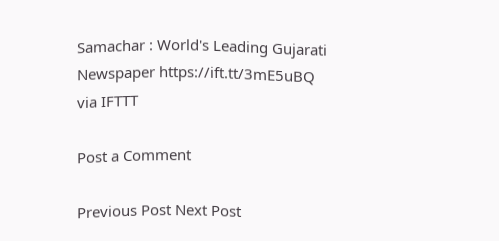Samachar : World's Leading Gujarati Newspaper https://ift.tt/3mE5uBQ
via IFTTT

Post a Comment

Previous Post Next Post